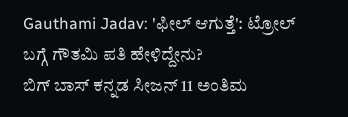Gauthami Jadav: 'ಫೀಲ್ ಆಗುತ್ತೆ': ಟ್ರೋಲ್ ಬಗ್ಗೆ ಗೌತಮಿ ಪತಿ ಹೇಳಿದ್ದೇನು?
ಬಿಗ್ ಬಾಸ್ ಕನ್ನಡ ಸೀಜನ್ 11 ಅಂತಿಮ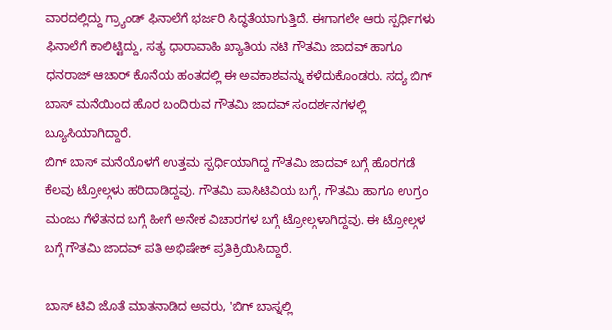ವಾರದಲ್ಲಿದ್ದು ಗ್ರ್ಯಾಂಡ್ ಫಿನಾಲೆಗೆ ಭರ್ಜರಿ ಸಿದ್ಧತೆಯಾಗುತ್ತಿದೆ. ಈಗಾಗಲೇ ಆರು ಸ್ಪರ್ಧಿಗಳು ಫಿನಾಲೆಗೆ ಕಾಲಿಟ್ಟಿದ್ದು, ಸತ್ಯ ಧಾರಾವಾಹಿ ಖ್ಯಾತಿಯ ನಟಿ ಗೌತಮಿ ಜಾದವ್ ಹಾಗೂ ಧನರಾಜ್ ಆಚಾರ್ ಕೊನೆಯ ಹಂತದಲ್ಲಿ ಈ ಅವಕಾಶವನ್ನು ಕಳೆದುಕೊಂಡರು. ಸದ್ಯ ಬಿಗ್ ಬಾಸ್ ಮನೆಯಿಂದ ಹೊರ ಬಂದಿರುವ ಗೌತಮಿ ಜಾದವ್ ಸಂದರ್ಶನಗಳಲ್ಲಿ ಬ್ಯೂಸಿಯಾಗಿದ್ದಾರೆ.
ಬಿಗ್ ಬಾಸ್ ಮನೆಯೊಳಗೆ ಉತ್ತಮ ಸ್ಪರ್ಧಿಯಾಗಿದ್ದ ಗೌತಮಿ ಜಾದವ್ ಬಗ್ಗೆ ಹೊರಗಡೆ ಕೆಲವು ಟ್ರೋಲ್ಗಳು ಹರಿದಾಡಿದ್ದವು. ಗೌತಮಿ ಪಾಸಿಟಿವಿಯ ಬಗ್ಗೆ, ಗೌತಮಿ ಹಾಗೂ ಉಗ್ರಂ ಮಂಜು ಗೆಳೆತನದ ಬಗ್ಗೆ ಹೀಗೆ ಅನೇಕ ವಿಚಾರಗಳ ಬಗ್ಗೆ ಟ್ರೋಲ್ಗಳಾಗಿದ್ದವು. ಈ ಟ್ರೋಲ್ಗಳ ಬಗ್ಗೆ ಗೌತಮಿ ಜಾದವ್ ಪತಿ ಅಭಿಷೇಕ್ ಪ್ರತಿಕ್ರಿಯಿಸಿದ್ದಾರೆ.

ಬಾಸ್ ಟಿವಿ ಜೊತೆ ಮಾತನಾಡಿದ ಅವರು, 'ಬಿಗ್ ಬಾಸ್ನಲ್ಲಿ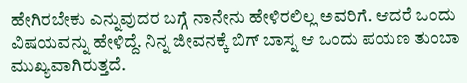ಹೇಗಿರಬೇಕು ಎನ್ನುವುದರ ಬಗ್ಗೆ ನಾನೇನು ಹೇಳಿರಲಿಲ್ಲ ಅವರಿಗೆ. ಆದರೆ ಒಂದು ವಿಷಯವನ್ನು ಹೇಳಿದ್ದೆ. ನಿನ್ನ ಜೀವನಕ್ಕೆ ಬಿಗ್ ಬಾಸ್ನ ಆ ಒಂದು ಪಯಣ ತುಂಬಾ ಮುಖ್ಯವಾಗಿರುತ್ತದೆ.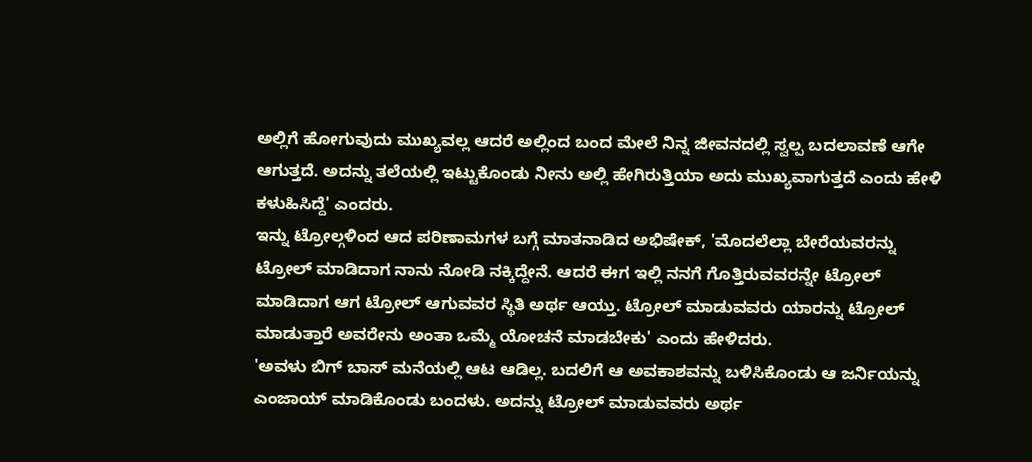ಅಲ್ಲಿಗೆ ಹೋಗುವುದು ಮುಖ್ಯವಲ್ಲ ಆದರೆ ಅಲ್ಲಿಂದ ಬಂದ ಮೇಲೆ ನಿನ್ನ ಜೀವನದಲ್ಲಿ ಸ್ವಲ್ಪ ಬದಲಾವಣೆ ಆಗೇ ಆಗುತ್ತದೆ. ಅದನ್ನು ತಲೆಯಲ್ಲಿ ಇಟ್ಟುಕೊಂಡು ನೀನು ಅಲ್ಲಿ ಹೇಗಿರುತ್ತಿಯಾ ಅದು ಮುಖ್ಯವಾಗುತ್ತದೆ ಎಂದು ಹೇಳಿ ಕಳುಹಿಸಿದ್ದೆ' ಎಂದರು.
ಇನ್ನು ಟ್ರೋಲ್ಗಳಿಂದ ಆದ ಪರಿಣಾಮಗಳ ಬಗ್ಗೆ ಮಾತನಾಡಿದ ಅಭಿಷೇಕ್, 'ಮೊದಲೆಲ್ಲಾ ಬೇರೆಯವರನ್ನು ಟ್ರೋಲ್ ಮಾಡಿದಾಗ ನಾನು ನೋಡಿ ನಕ್ಕಿದ್ದೇನೆ. ಆದರೆ ಈಗ ಇಲ್ಲಿ ನನಗೆ ಗೊತ್ತಿರುವವರನ್ನೇ ಟ್ರೋಲ್ ಮಾಡಿದಾಗ ಆಗ ಟ್ರೋಲ್ ಆಗುವವರ ಸ್ಥಿತಿ ಅರ್ಥ ಆಯ್ತು. ಟ್ರೋಲ್ ಮಾಡುವವರು ಯಾರನ್ನು ಟ್ರೋಲ್ ಮಾಡುತ್ತಾರೆ ಅವರೇನು ಅಂತಾ ಒಮ್ಮೆ ಯೋಚನೆ ಮಾಡಬೇಕು' ಎಂದು ಹೇಳಿದರು.
'ಅವಳು ಬಿಗ್ ಬಾಸ್ ಮನೆಯಲ್ಲಿ ಆಟ ಆಡಿಲ್ಲ. ಬದಲಿಗೆ ಆ ಅವಕಾಶವನ್ನು ಬಳಿಸಿಕೊಂಡು ಆ ಜರ್ನಿಯನ್ನು ಎಂಜಾಯ್ ಮಾಡಿಕೊಂಡು ಬಂದಳು. ಅದನ್ನು ಟ್ರೋಲ್ ಮಾಡುವವರು ಅರ್ಥ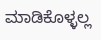ಮಾಡಿಕೊಳ್ಳಲ್ಲ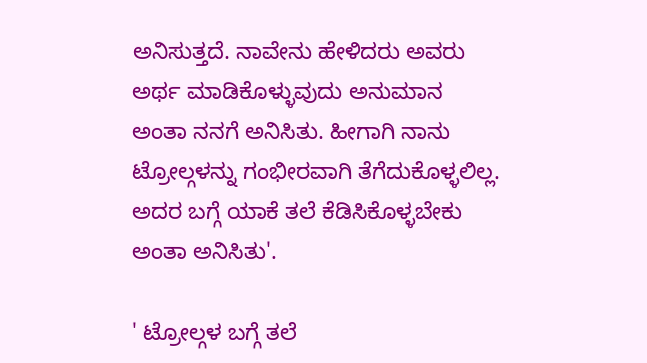ಅನಿಸುತ್ತದೆ. ನಾವೇನು ಹೇಳಿದರು ಅವರು ಅರ್ಥ ಮಾಡಿಕೊಳ್ಳುವುದು ಅನುಮಾನ ಅಂತಾ ನನಗೆ ಅನಿಸಿತು. ಹೀಗಾಗಿ ನಾನು ಟ್ರೋಲ್ಗಳನ್ನು ಗಂಭೀರವಾಗಿ ತೆಗೆದುಕೊಳ್ಳಲಿಲ್ಲ. ಅದರ ಬಗ್ಗೆ ಯಾಕೆ ತಲೆ ಕೆಡಿಸಿಕೊಳ್ಳಬೇಕು ಅಂತಾ ಅನಿಸಿತು'.

' ಟ್ರೋಲ್ಗಳ ಬಗ್ಗೆ ತಲೆ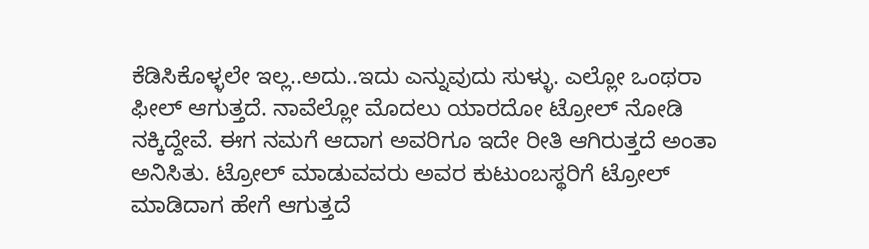ಕೆಡಿಸಿಕೊಳ್ಳಲೇ ಇಲ್ಲ..ಅದು..ಇದು ಎನ್ನುವುದು ಸುಳ್ಳು. ಎಲ್ಲೋ ಒಂಥರಾ ಫೀಲ್ ಆಗುತ್ತದೆ. ನಾವೆಲ್ಲೋ ಮೊದಲು ಯಾರದೋ ಟ್ರೋಲ್ ನೋಡಿ ನಕ್ಕಿದ್ದೇವೆ. ಈಗ ನಮಗೆ ಆದಾಗ ಅವರಿಗೂ ಇದೇ ರೀತಿ ಆಗಿರುತ್ತದೆ ಅಂತಾ ಅನಿಸಿತು. ಟ್ರೋಲ್ ಮಾಡುವವರು ಅವರ ಕುಟುಂಬಸ್ಥರಿಗೆ ಟ್ರೋಲ್ ಮಾಡಿದಾಗ ಹೇಗೆ ಆಗುತ್ತದೆ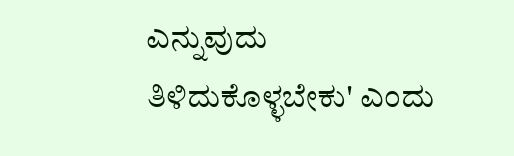ಎನ್ನುವುದು ತಿಳಿದುಕೊಳ್ಳಬೇಕು' ಎಂದು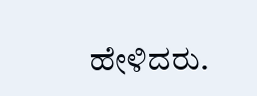ಹೇಳಿದರು.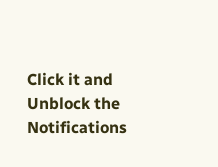Click it and Unblock the Notifications